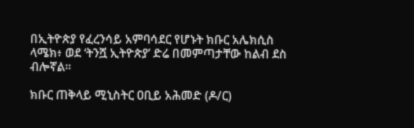በኢትዮጵያ የፈረንሳይ አምባሳደር የሆኑት ክቡር አሌክሲስ ላሜክ፥ ወደ ‘ትንሿ ኢትዮጵያ’ ድሬ በመምጣታቸው ከልብ ደስ ብሎኛል።

ክቡር ጠቅላይ ሚኒስትር ዐቢይ አሕመድ (ዶ/ር)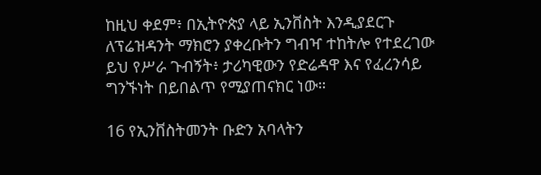ከዚህ ቀደም፥ በኢትዮጵያ ላይ ኢንቨስት እንዲያደርጉ ለፕሬዝዳንት ማክሮን ያቀረቡትን ግብዣ ተከትሎ የተደረገው ይህ የሥራ ጉብኝት፥ ታሪካዊውን የድሬዳዋ እና የፈረንሳይ ግንኙነት በይበልጥ የሚያጠናክር ነው።

16 የኢንቨስትመንት ቡድን አባላትን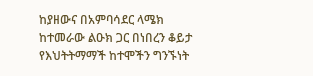ከያዘውና በአምባሳደር ላሜክ ከተመራው ልዑክ ጋር በነበረን ቆይታ የእህትትማማች ከተሞችን ግንኙነት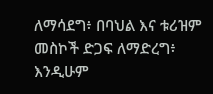ለማሳደግ፥ በባህል እና ቱሪዝም መስኮች ድጋፍ ለማድረግ፥ እንዲሁም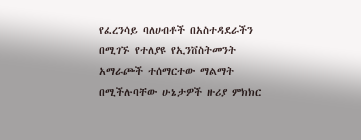የፈረንሳይ ባለሀብቶች በአስተዳደራችን በሚገኙ የተለያዩ የኢንቨስትመንት አማራጮች ተሰማርተው ማልማት በሚችሉባቸው ሁኔታዎች ዙሪያ ምክክር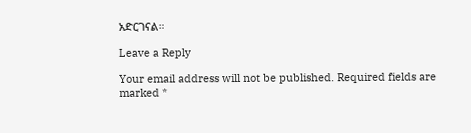አድርገናል።

Leave a Reply

Your email address will not be published. Required fields are marked *